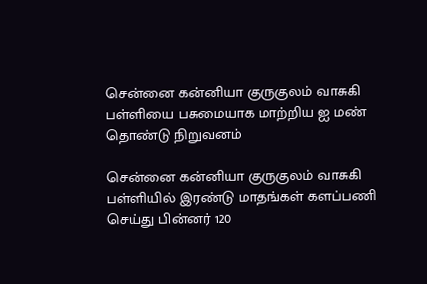சென்னை கன்னியா குருகுலம் வாசுகி பள்ளியை பசுமையாக மாற்றிய ஐ மண் தொண்டு நிறுவனம்

சென்னை கன்னியா குருகுலம் வாசுகி பள்ளியில் இரண்டு மாதங்கள் களப்பணி செய்து பின்னர் 120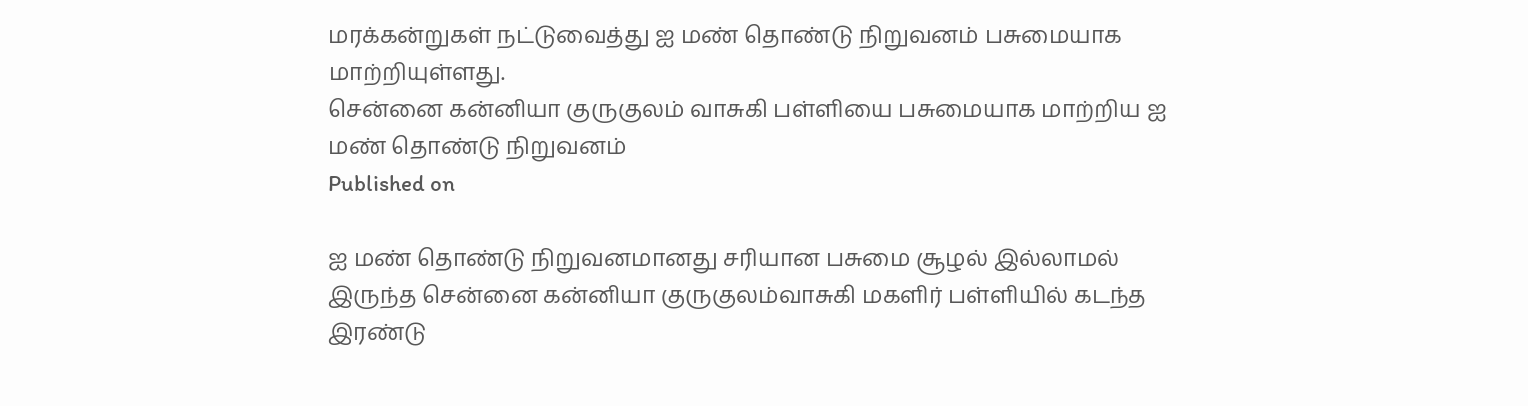மரக்கன்றுகள் நட்டுவைத்து ஐ மண் தொண்டு நிறுவனம் பசுமையாக மாற்றியுள்ளது.
சென்னை கன்னியா குருகுலம் வாசுகி பள்ளியை பசுமையாக மாற்றிய ஐ மண் தொண்டு நிறுவனம்
Published on

ஐ மண் தொண்டு நிறுவனமானது சரியான பசுமை சூழல் இல்லாமல் இருந்த சென்னை கன்னியா குருகுலம்வாசுகி மகளிர் பள்ளியில் கடந்த இரண்டு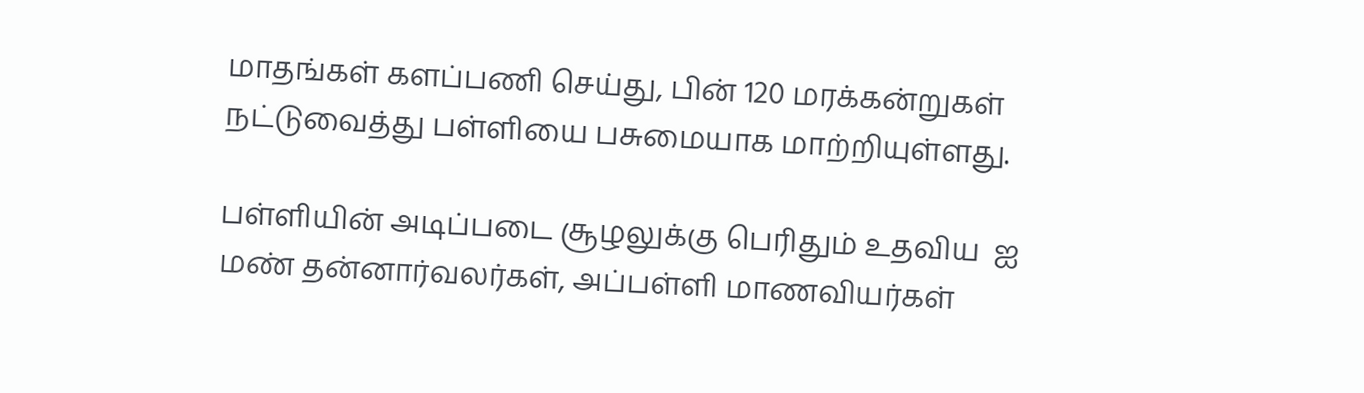மாதங்கள் களப்பணி செய்து, பின் 120 மரக்கன்றுகள் நட்டுவைத்து பள்ளியை பசுமையாக மாற்றியுள்ளது.

பள்ளியின் அடிப்படை சூழலுக்கு பெரிதும் உதவிய  ஐ மண் தன்னார்வலர்கள், அப்பள்ளி மாணவியர்கள்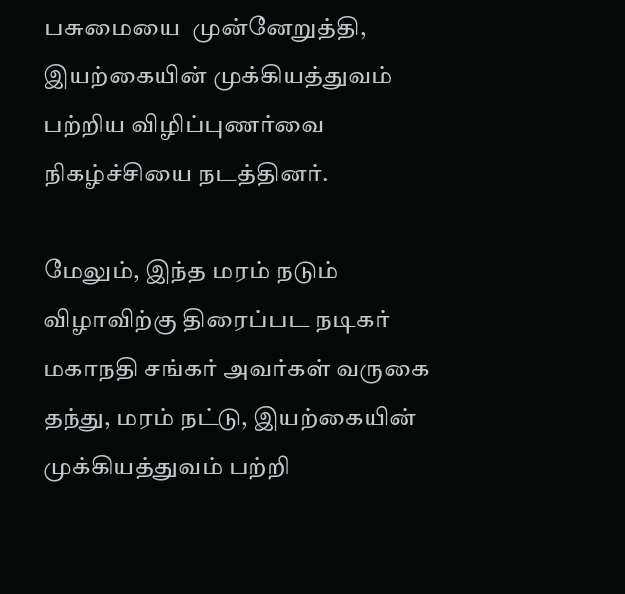பசுமையை  முன்னேறுத்தி, இயற்கையின் முக்கியத்துவம் பற்றிய விழிப்புணர்வை நிகழ்ச்சியை நடத்தினர்.

மேலும், இந்த மரம் நடும் விழாவிற்கு திரைப்பட நடிகர் மகாநதி சங்கர் அவர்கள் வருகை தந்து, மரம் நட்டு, இயற்கையின் முக்கியத்துவம் பற்றி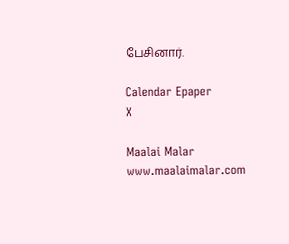பேசினார்.

Calendar Epaper
X

Maalai Malar
www.maalaimalar.com